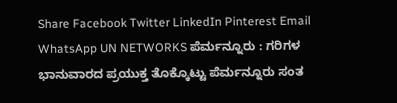Share Facebook Twitter LinkedIn Pinterest Email WhatsApp UN NETWORKS ಪೆರ್ಮನ್ನೂರು : ಗರಿಗಳ ಭಾನುವಾರದ ಪ್ರಯುಕ್ತ ತೊಕ್ಕೊಟ್ಟು ಪೆರ್ಮನ್ನೂರು ಸಂತ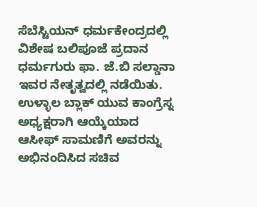ಸೆಬೆಸ್ಟಿಯನ್ ಧರ್ಮಕೇಂದ್ರದಲ್ಲಿ ವಿಶೇಷ ಬಲಿಪೂಜೆ ಪ್ರದಾನ ಧರ್ಮಗುರು ಫಾ. ಜೆ.ಬಿ ಸಲ್ಡಾನಾ ಇವರ ನೇತೃತ್ವದಲ್ಲಿ ನಡೆಯಿತು.
ಉಳ್ಳಾಲ ಬ್ಲಾಕ್ ಯುವ ಕಾಂಗ್ರೆಸ್ನ ಅಧ್ಯಕ್ಷರಾಗಿ ಆಯ್ಕೆಯಾದ ಆಸೀಫ್ ಸಾಮಣಿಗೆ ಅವರನ್ನು ಅಭಿನಂದಿಸಿದ ಸಚಿವ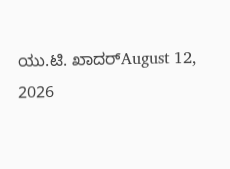ಯು.ಟಿ. ಖಾದರ್August 12, 2026